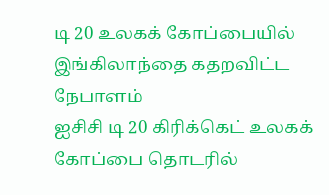டி 20 உலகக் கோப்பையில் இங்கிலாந்தை கதறவிட்ட நேபாளம்
ஐசிசி டி 20 கிரிக்கெட் உலகக் கோப்பை தொடரில்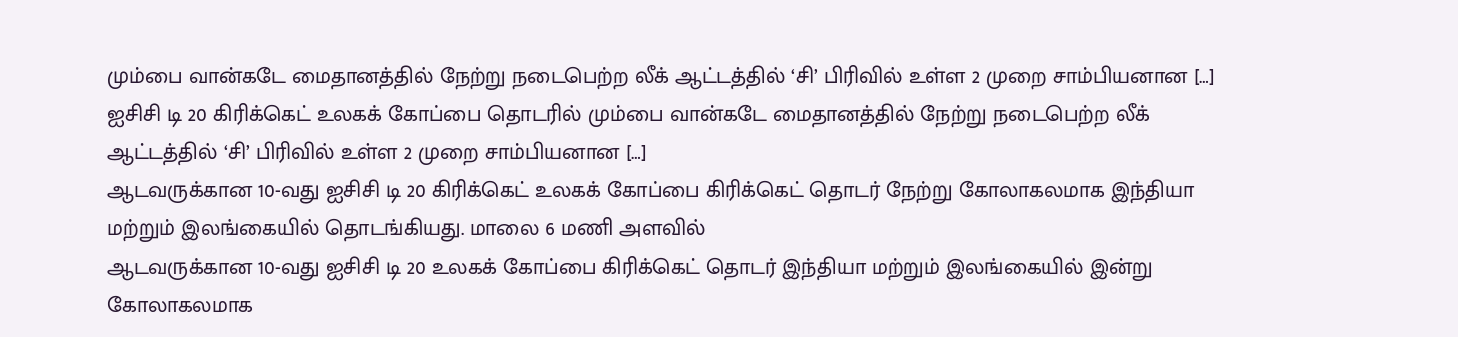மும்பை வான்கடே மைதானத்தில் நேற்று நடைபெற்ற லீக் ஆட்டத்தில் ‘சி’ பிரிவில் உள்ள 2 முறை சாம்பியனான […]
ஐசிசி டி 20 கிரிக்கெட் உலகக் கோப்பை தொடரில் மும்பை வான்கடே மைதானத்தில் நேற்று நடைபெற்ற லீக் ஆட்டத்தில் ‘சி’ பிரிவில் உள்ள 2 முறை சாம்பியனான […]
ஆடவருக்கான 10-வது ஐசிசி டி 20 கிரிக்கெட் உலகக் கோப்பை கிரிக்கெட் தொடர் நேற்று கோலாகலமாக இந்தியா மற்றும் இலங்கையில் தொடங்கியது. மாலை 6 மணி அளவில்
ஆடவருக்கான 10-வது ஐசிசி டி 20 உலகக் கோப்பை கிரிக்கெட் தொடர் இந்தியா மற்றும் இலங்கையில் இன்று கோலாகலமாக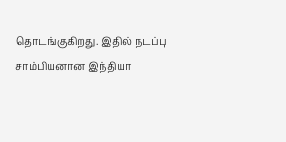தொடங்குகிறது. இதில் நடப்பு சாம்பியனான இந்தியா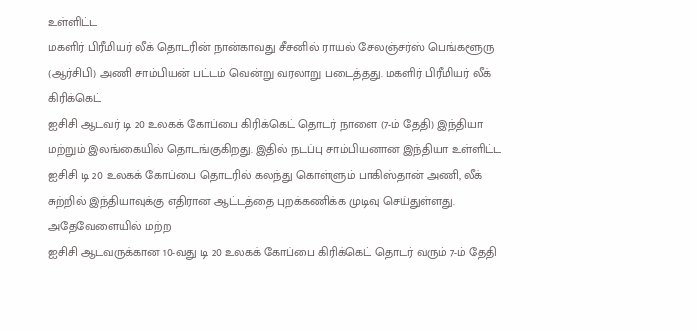உள்ளிட்ட
மகளிர் பிரீமியர் லீக் தொடரின் நான்காவது சீசனில் ராயல் சேலஞ்சர்ஸ் பெங்களூரு (ஆர்சிபி) அணி சாம்பியன் பட்டம் வென்று வரலாறு படைத்தது. மகளிர் பிரீமியர் லீக் கிரிக்கெட்
ஐசிசி ஆடவர் டி 20 உலகக் கோப்பை கிரிக்கெட் தொடர் நாளை (7-ம் தேதி) இந்தியா மற்றும் இலங்கையில் தொடங்குகிறது. இதில் நடப்பு சாம்பியனான இந்தியா உள்ளிட்ட
ஐசிசி டி 20 உலகக் கோப்பை தொடரில் கலந்து கொள்ளும் பாகிஸ்தான் அணி, லீக் சுற்றில் இந்தியாவுக்கு எதிரான ஆட்டத்தை புறக்கணிக்க முடிவு செய்துள்ளது. அதேவேளையில் மற்ற
ஐசிசி ஆடவருக்கான 10-வது டி 20 உலகக் கோப்பை கிரிக்கெட் தொடர் வரும் 7-ம் தேதி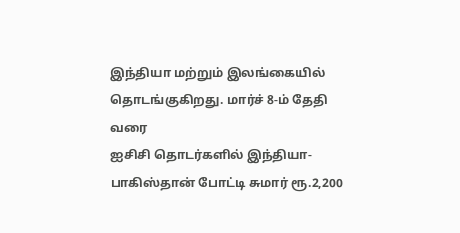இந்தியா மற்றும் இலங்கையில் தொடங்குகிறது. மார்ச் 8-ம் தேதி வரை
ஐசிசி தொடர்களில் இந்தியா-பாகிஸ்தான் போட்டி சுமார் ரூ.2,200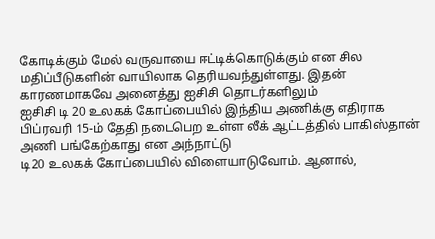கோடிக்கும் மேல் வருவாயை ஈட்டிக்கொடுக்கும் என சில மதிப்பீடுகளின் வாயிலாக தெரியவந்துள்ளது. இதன் காரணமாகவே அனைத்து ஐசிசி தொடர்களிலும்
ஐசிசி டி 20 உலகக் கோப்பையில் இந்திய அணிக்கு எதிராக பிப்ரவரி 15-ம் தேதி நடைபெற உள்ள லீக் ஆட்டத்தில் பாகிஸ்தான் அணி பங்கேற்காது என அந்நாட்டு
டி20 உலகக் கோப்பையில் விளையாடுவோம். ஆனால்,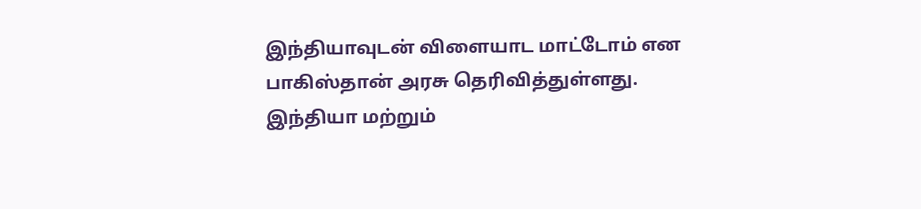இந்தியாவுடன் விளையாட மாட்டோம் என பாகிஸ்தான் அரசு தெரிவித்துள்ளது. இந்தியா மற்றும்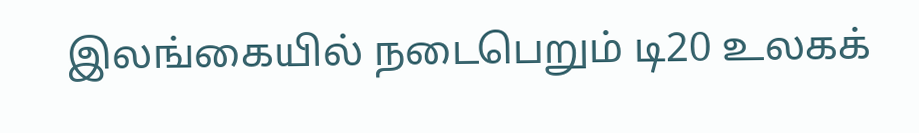இலங்கையில் நடைபெறும் டி20 உலகக்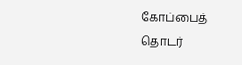கோப்பைத் தொடர்